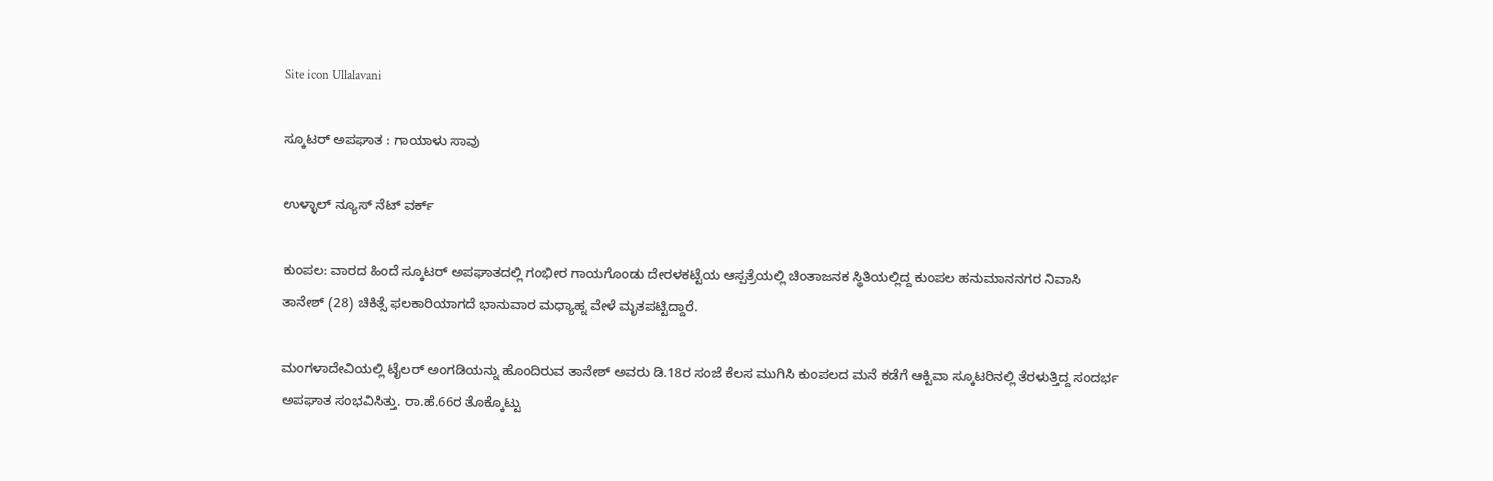Site icon Ullalavani

ಸ್ಕೂಟರ್ ಅಪಘಾತ : ಗಾಯಾಳು ಸಾವು

ಉಳ್ಳಾಲ್ ನ್ಯೂಸ್ ನೆಟ್ ವರ್ಕ್

ಕುಂಪಲ: ವಾರದ ಹಿಂದೆ ಸ್ಕೂಟರ್ ಅಪಘಾತದಲ್ಲಿ ಗಂಭೀರ ಗಾಯಗೊಂಡು ದೇರಳಕಟ್ಟೆಯ ಆಸ್ಪತ್ರೆಯಲ್ಲಿ ಚಿಂತಾಜನಕ ಸ್ಥಿತಿಯಲ್ಲಿದ್ದ ಕುಂಪಲ ಹನುಮಾನನಗರ ನಿವಾಸಿ ತಾನೇಶ್ (28) ಚಿಕಿತ್ಸೆ ಫಲಕಾರಿಯಾಗದೆ ಭಾನುವಾರ ಮಧ್ಯಾಹ್ನ ವೇಳೆ ಮೃತಪಟ್ಟಿದ್ದಾರೆ.

ಮಂಗಳಾದೇವಿಯಲ್ಲಿ ಟೈಲರ್ ಅಂಗಡಿಯನ್ನು ಹೊಂದಿರುವ ತಾನೇಶ್ ಅವರು ಡಿ.18ರ ಸಂಜೆ ಕೆಲಸ ಮುಗಿಸಿ ಕುಂಪಲದ ಮನೆ ಕಡೆಗೆ ಆಕ್ಟಿವಾ ಸ್ಕೂಟರಿನಲ್ಲಿ ತೆರಳುತ್ತಿದ್ದ ಸಂದರ್ಭ ಅಪಘಾತ ಸಂಭವಿಸಿತ್ತು. ರಾ.ಹೆ.66ರ ತೊಕ್ಕೊಟ್ಟು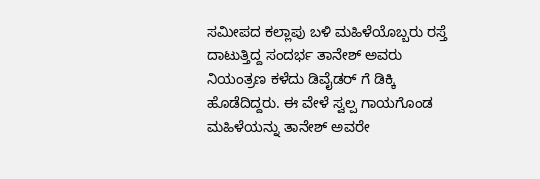ಸಮೀಪದ ಕಲ್ಲಾಪು ಬಳಿ ಮಹಿಳೆಯೊಬ್ಬರು ರಸ್ತೆ ದಾಟುತ್ತಿದ್ದ ಸಂದರ್ಭ ತಾನೇಶ್ ಅವರು ನಿಯಂತ್ರಣ ಕಳೆದು ಡಿವೈಡರ್ ಗೆ ಡಿಕ್ಕಿ ಹೊಡೆದಿದ್ದರು. ಈ ವೇಳೆ ಸ್ವಲ್ಪ ಗಾಯಗೊಂಡ ಮಹಿಳೆಯನ್ನು ತಾನೇಶ್ ಅವರೇ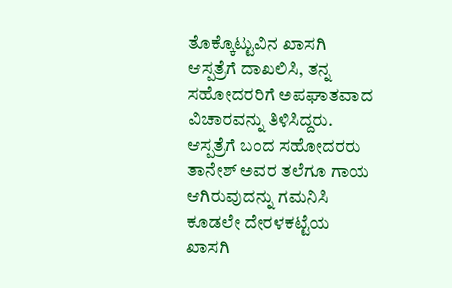ತೊಕ್ಕೊಟ್ಟುವಿನ ಖಾಸಗಿ ಆಸ್ಪತ್ರೆಗೆ ದಾಖಲಿಸಿ, ತನ್ನ ಸಹೋದರರಿಗೆ ಅಪಘಾತವಾದ ವಿಚಾರವನ್ನು ತಿಳಿಸಿದ್ದರು. ಆಸ್ಪತ್ರೆಗೆ ಬಂದ ಸಹೋದರರು ತಾನೇಶ್ ಅವರ ತಲೆಗೂ ಗಾಯ ಆಗಿರುವುದನ್ನು ಗಮನಿಸಿ ಕೂಡಲೇ ದೇರಳಕಟ್ಟೆಯ ಖಾಸಗಿ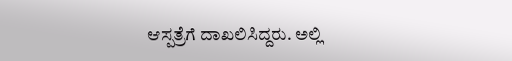ಆಸ್ಪತ್ರೆಗೆ ದಾಖಲಿಸಿದ್ದರು. ಅಲ್ಲಿ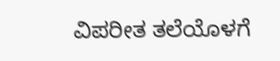ವಿಪರೀತ ತಲೆಯೊಳಗೆ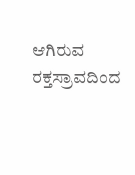ಆಗಿರುವ ರಕ್ತಸ್ರಾವದಿಂದ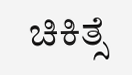ಚಿಕಿತ್ಸೆ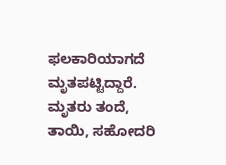ಫಲಕಾರಿಯಾಗದೆ ಮೃತಪಟ್ಟಿದ್ದಾರೆ. ಮೃತರು ತಂದೆ, ತಾಯಿ, ಸಹೋದರಿ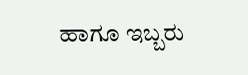ಹಾಗೂ ಇಬ್ಬರು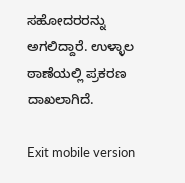ಸಹೋದರರನ್ನು ಅಗಲಿದ್ದಾರೆ. ಉಳ್ಳಾಲ ಠಾಣೆಯಲ್ಲಿ ಪ್ರಕರಣ ದಾಖಲಾಗಿದೆ.

Exit mobile version